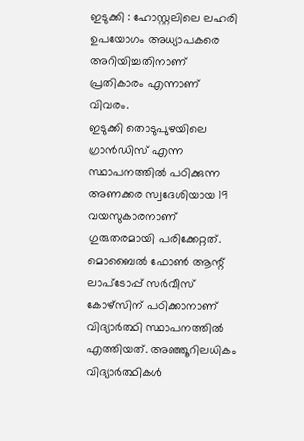ഇടുക്കി : ഹോസ്റ്റലിലെ ലഹരി ഉപയോഗം അധ്യാപകരെ അറിയിച്ചതിനാണ് പ്രതികാരം എന്നാണ് വിവരം.
ഇടുക്കി തൊടുപുഴയിലെ ഗ്രാൻഡിസ് എന്ന സ്ഥാപനത്തിൽ പഠിക്കുന്ന അണക്കര സ്വദേശിയായ 19 വയസുകാരനാണ് ഗുരുതരമായി പരിക്കേറ്റത്. മൊബൈൽ ഫോൺ ആന്റ് ലാപ്ടോപ്പ് സർവീസ് കോഴ്സിന് പഠിക്കാനാണ് വിദ്യാർത്ഥി സ്ഥാപനത്തിൽ എത്തിയത്. അഞ്ഞൂറിലധികം വിദ്യാർത്ഥികൾ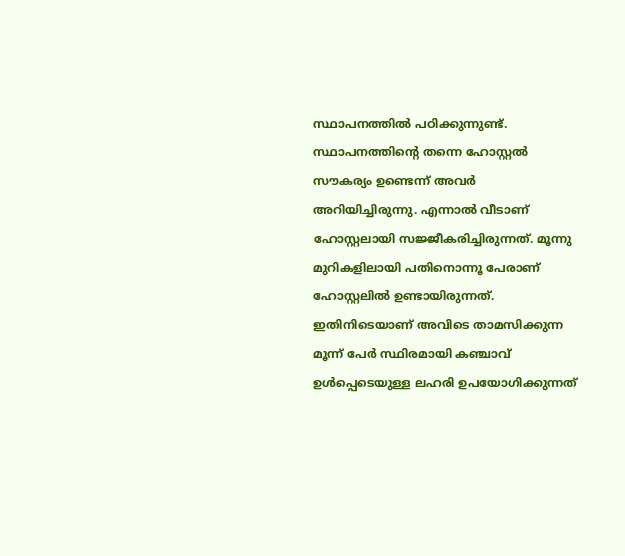സ്ഥാപനത്തിൽ പഠിക്കുന്നുണ്ട്.
സ്ഥാപനത്തിന്റെ തന്നെ ഹോസ്റ്റൽ സൗകര്യം ഉണ്ടെന്ന് അവർ അറിയിച്ചിരുന്നു. എന്നാൽ വീടാണ് ഹോസ്റ്റലായി സജ്ജീകരിച്ചിരുന്നത്. മൂന്നു മുറികളിലായി പതിനൊന്നൂ പേരാണ് ഹോസ്റ്റലിൽ ഉണ്ടായിരുന്നത്. ഇതിനിടെയാണ് അവിടെ താമസിക്കുന്ന മൂന്ന് പേർ സ്ഥിരമായി കഞ്ചാവ് ഉൾപ്പെടെയുള്ള ലഹരി ഉപയോഗിക്കുന്നത്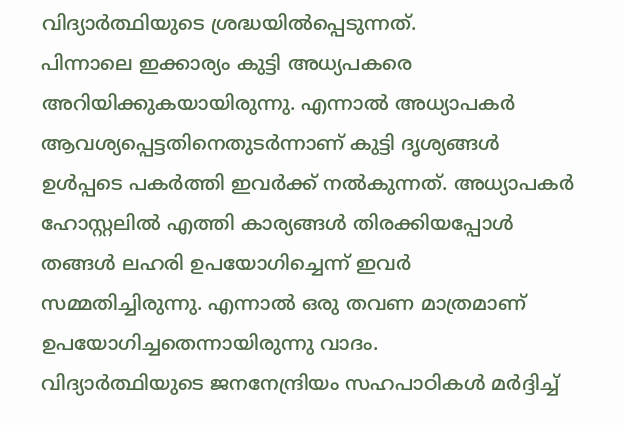വിദ്യാർത്ഥിയുടെ ശ്രദ്ധയിൽപ്പെടുന്നത്.
പിന്നാലെ ഇക്കാര്യം കുട്ടി അധ്യപകരെ അറിയിക്കുകയായിരുന്നു. എന്നാൽ അധ്യാപകർ ആവശ്യപ്പെട്ടതിനെതുടർന്നാണ് കുട്ടി ദൃശ്യങ്ങൾ ഉൾപ്പടെ പകർത്തി ഇവർക്ക് നൽകുന്നത്. അധ്യാപകർ ഹോസ്റ്റലിൽ എത്തി കാര്യങ്ങൾ തിരക്കിയപ്പോൾ തങ്ങൾ ലഹരി ഉപയോഗിച്ചെന്ന് ഇവർ സമ്മതിച്ചിരുന്നു. എന്നാൽ ഒരു തവണ മാത്രമാണ് ഉപയോഗിച്ചതെന്നായിരുന്നു വാദം.
വിദ്യാർത്ഥിയുടെ ജനനേന്ദ്രിയം സഹപാഠികൾ മർദ്ദിച്ച്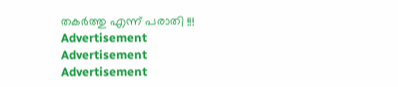തകർത്തു എന്ന് പരാതി !!!
Advertisement
Advertisement
Advertisement